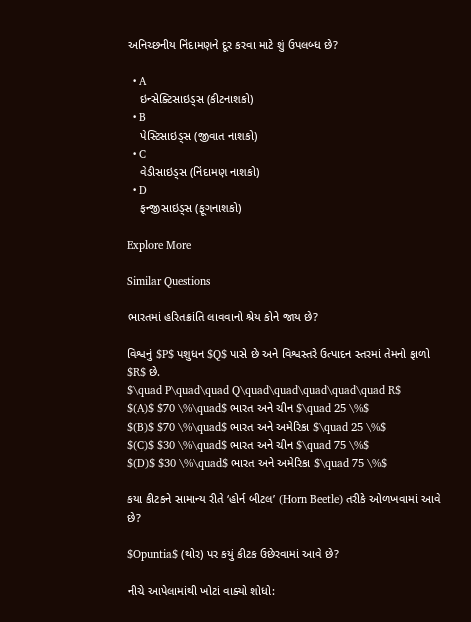અનિચ્છનીય નિંદામણને દૂર કરવા માટે શું ઉપલબ્ધ છે?

  • A
    ઇન્સેક્ટિસાઇડ્સ (કીટનાશકો)
  • B
    પેસ્ટિસાઇડ્સ (જીવાત નાશકો)
  • C
    વેડીસાઇડ્સ (નિંદામણ નાશકો)
  • D
    ફન્જીસાઇડ્સ (ફૂગનાશકો)

Explore More

Similar Questions

ભારતમાં હરિતક્રાંતિ લાવવાનો શ્રેય કોને જાય છે?

વિશ્વનું $P$ પશુધન $Q$ પાસે છે અને વિશ્વસ્તરે ઉત્પાદન સ્તરમાં તેમનો ફાળો $R$ છે.
$\quad P\quad\quad Q\quad\quad\quad\quad\quad R$
$(A)$ $70 \%\quad$ ભારત અને ચીન $\quad 25 \%$
$(B)$ $70 \%\quad$ ભારત અને અમેરિકા $\quad 25 \%$
$(C)$ $30 \%\quad$ ભારત અને ચીન $\quad 75 \%$
$(D)$ $30 \%\quad$ ભારત અને અમેરિકા $\quad 75 \%$

કયા કીટકને સામાન્ય રીતે ‘હોર્ન બીટલ’ (Horn Beetle) તરીકે ઓળખવામાં આવે છે?

$Opuntia$ (થોર) પર કયું કીટક ઉછેરવામાં આવે છે?

નીચે આપેલામાંથી ખોટાં વાક્યો શોધો: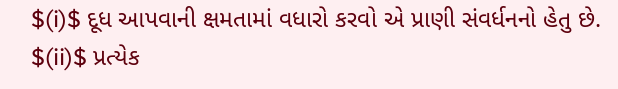$(i)$ દૂધ આપવાની ક્ષમતામાં વધારો કરવો એ પ્રાણી સંવર્ધનનો હેતુ છે.
$(ii)$ પ્રત્યેક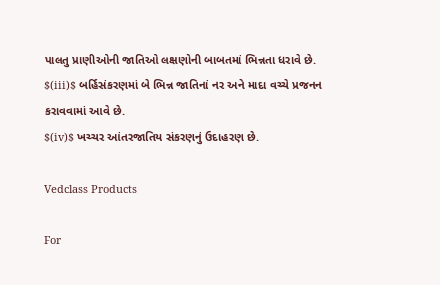પાલતુ પ્રાણીઓની જાતિઓ લક્ષણોની બાબતમાં ભિન્નતા ધરાવે છે.
$(iii)$ બર્હિસંકરણમાં બે ભિન્ન જાતિનાં નર અને માદા વચ્ચે પ્રજનન કરાવવામાં આવે છે.
$(iv)$ ખચ્ચર આંતરજાતિય સંકરણનું ઉદાહરણ છે.

Vedclass Products

For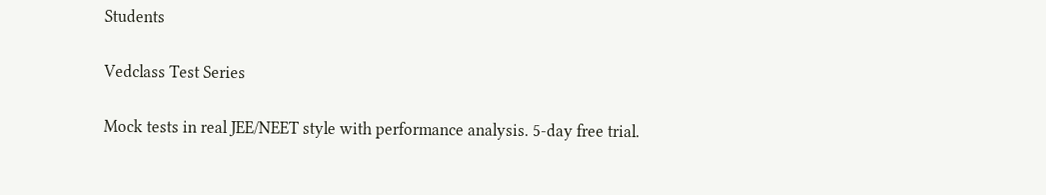Students

Vedclass Test Series

Mock tests in real JEE/NEET style with performance analysis. 5-day free trial.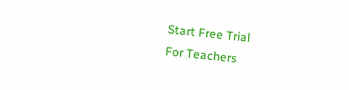Start Free Trial
For Teachers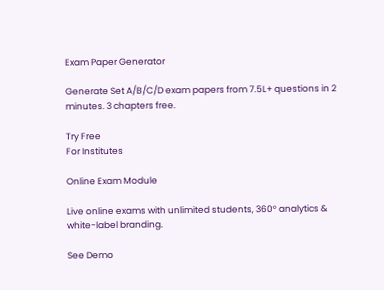Exam Paper Generator

Generate Set A/B/C/D exam papers from 7.5L+ questions in 2 minutes. 3 chapters free.

Try Free
For Institutes

Online Exam Module

Live online exams with unlimited students, 360° analytics & white-label branding.

See Demo